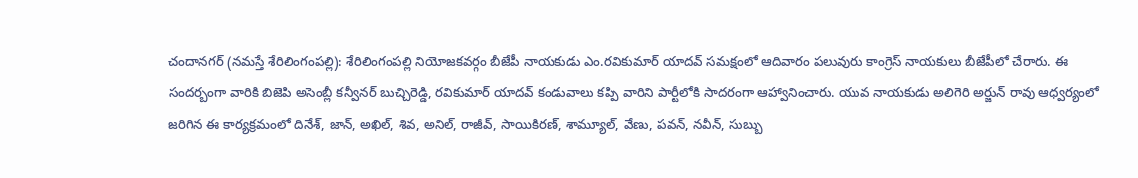చందానగర్ (నమస్తే శేరిలింగంపల్లి): శేరిలింగంపల్లి నియోజకవర్గం బీజేపీ నాయకుడు ఎం.రవికుమార్ యాదవ్ సమక్షంలో ఆదివారం పలువురు కాంగ్రెస్ నాయకులు బీజేపీలో చేరారు. ఈ సందర్బంగా వారికి బిజెపి అసెంబ్లీ కన్వీనర్ బుచ్చిరెడ్డి, రవికుమార్ యాదవ్ కండువాలు కప్పి వారిని పార్టీలోకి సాదరంగా ఆహ్వానించారు. యువ నాయకుడు అలిగెరి అర్జున్ రావు ఆధ్వర్యంలో జరిగిన ఈ కార్యక్రమంలో దినేశ్, జాన్, అఖిల్, శివ, అనిల్, రాజీవ్, సాయికిరణ్, శామ్యూల్, వేణు, పవన్, నవీన్, సుబ్బు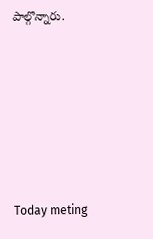పాల్గొన్నారు.








Today meting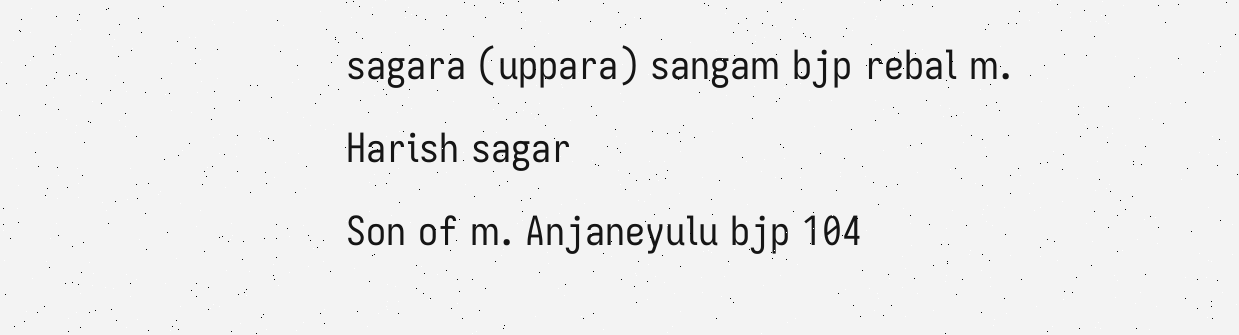sagara (uppara) sangam bjp rebal m. Harish sagar
Son of m. Anjaneyulu bjp 104